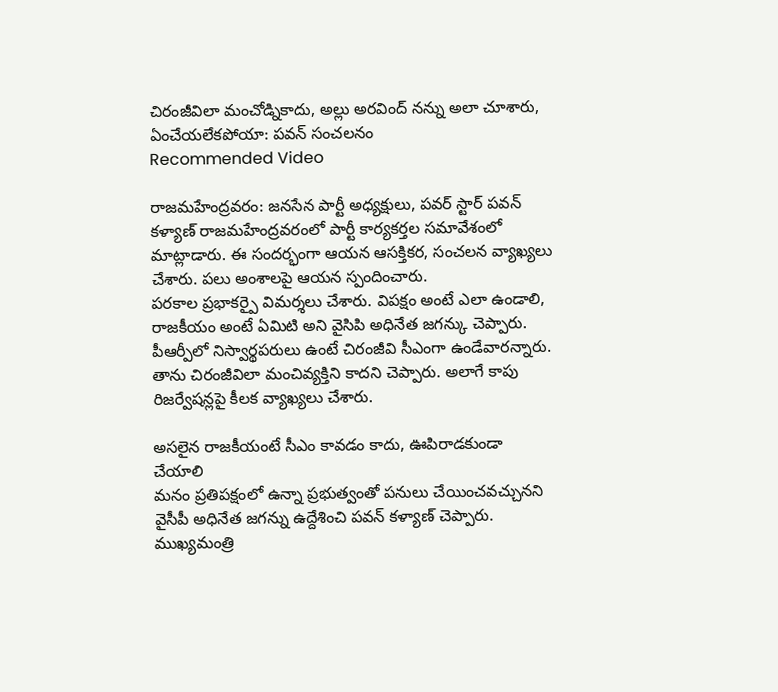చిరంజీవిలా మంచోడ్నికాదు, అల్లు అరవింద్ నన్ను అలా చూశారు, ఏంచేయలేకపోయా: పవన్ సంచలనం
Recommended Video

రాజమహేంద్రవరం: జనసేన పార్టీ అధ్యక్షులు, పవర్ స్టార్ పవన్ కళ్యాణ్ రాజమహేంద్రవరంలో పార్టీ కార్యకర్తల సమావేశంలో మాట్లాడారు. ఈ సందర్భంగా ఆయన ఆసక్తికర, సంచలన వ్యాఖ్యలు చేశారు. పలు అంశాలపై ఆయన స్పందించారు.
పరకాల ప్రభాకర్పై విమర్శలు చేశారు. విపక్షం అంటే ఎలా ఉండాలి, రాజకీయం అంటే ఏమిటి అని వైసిపి అధినేత జగన్కు చెప్పారు. పీఆర్పీలో నిస్వార్థపరులు ఉంటే చిరంజీవి సీఎంగా ఉండేవారన్నారు. తాను చిరంజీవిలా మంచివ్యక్తిని కాదని చెప్పారు. అలాగే కాపు రిజర్వేషన్లపై కీలక వ్యాఖ్యలు చేశారు.

అసలైన రాజకీయంటే సీఎం కావడం కాదు, ఊపిరాడకుండా చేయాలి
మనం ప్రతిపక్షంలో ఉన్నా ప్రభుత్వంతో పనులు చేయించవచ్చునని వైసీపీ అధినేత జగన్ను ఉద్దేశించి పవన్ కళ్యాణ్ చెప్పారు. ముఖ్యమంత్రి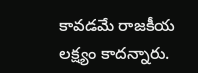కావడమే రాజకీయ లక్ష్యం కాదన్నారు.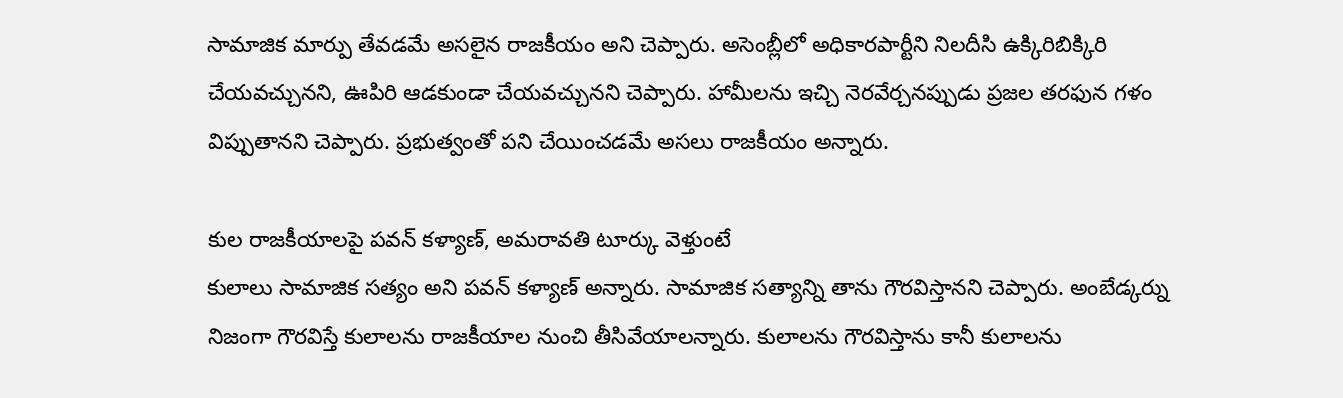సామాజిక మార్పు తేవడమే అసలైన రాజకీయం అని చెప్పారు. అసెంబ్లీలో అధికారపార్టీని నిలదీసి ఉక్కిరిబిక్కిరి చేయవచ్చునని, ఊపిరి ఆడకుండా చేయవచ్చునని చెప్పారు. హామీలను ఇచ్చి నెరవేర్చనప్పుడు ప్రజల తరఫున గళం విప్పుతానని చెప్పారు. ప్రభుత్వంతో పని చేయించడమే అసలు రాజకీయం అన్నారు.

కుల రాజకీయాలపై పవన్ కళ్యాణ్, అమరావతి టూర్కు వెళ్తుంటే
కులాలు సామాజిక సత్యం అని పవన్ కళ్యాణ్ అన్నారు. సామాజిక సత్యాన్ని తాను గౌరవిస్తానని చెప్పారు. అంబేడ్కర్ను నిజంగా గౌరవిస్తే కులాలను రాజకీయాల నుంచి తీసివేయాలన్నారు. కులాలను గౌరవిస్తాను కానీ కులాలను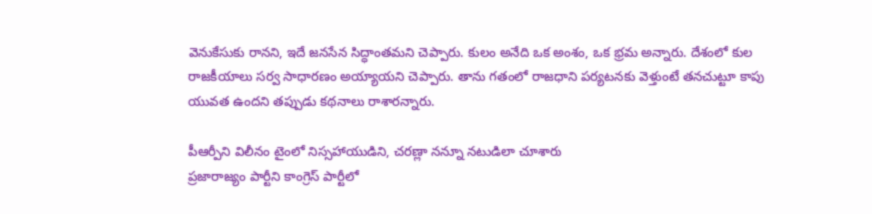వెనుకేసుకు రానని, ఇదే జనసేన సిద్ధాంతమని చెప్పారు. కులం అనేది ఒక అంశం, ఒక భ్రమ అన్నారు. దేశంలో కుల రాజకీయాలు సర్వ సాధారణం అయ్యాయని చెప్పారు. తాను గతంలో రాజధాని పర్యటనకు వెళ్తుంటే తనచుట్టూ కాపు యువత ఉందని తప్పుడు కథనాలు రాశారన్నారు.

పీఆర్పీని విలీనం టైంలో నిస్సహాయుడిని, చరణ్లా నన్నూ నటుడిలా చూశారు
ప్రజారాజ్యం పార్టీని కాంగ్రెస్ పార్టీలో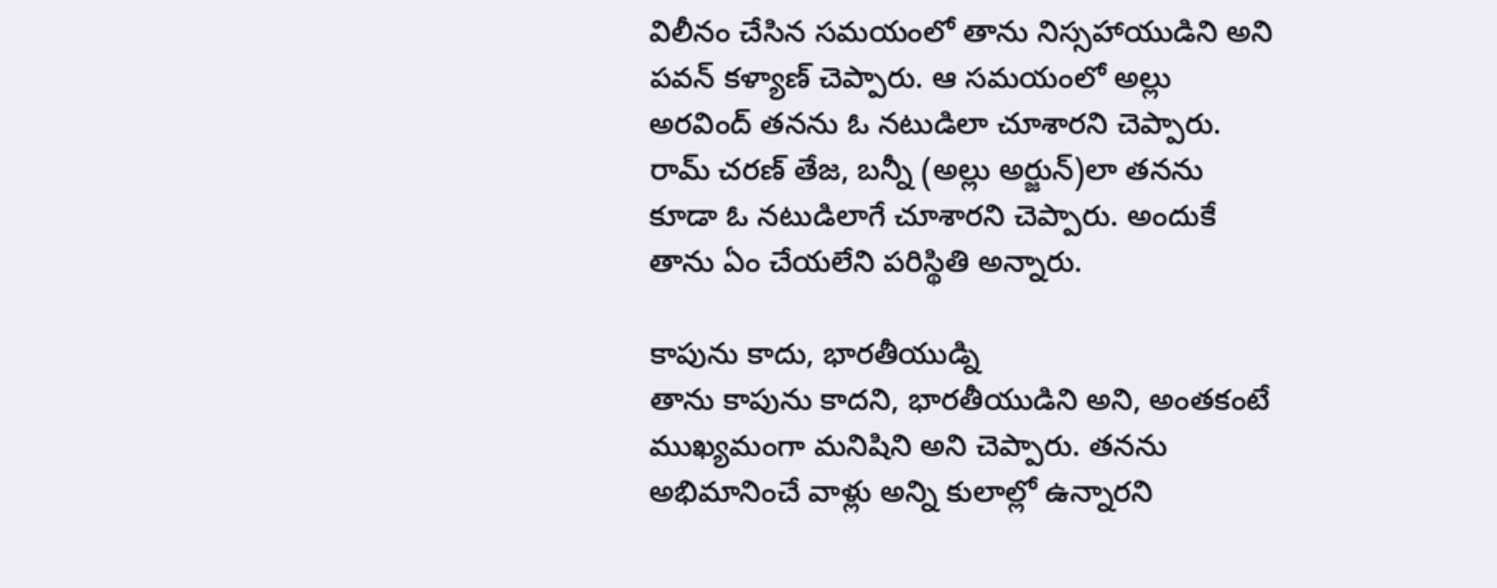విలీనం చేసిన సమయంలో తాను నిస్సహాయుడిని అని పవన్ కళ్యాణ్ చెప్పారు. ఆ సమయంలో అల్లు అరవింద్ తనను ఓ నటుడిలా చూశారని చెప్పారు. రామ్ చరణ్ తేజ, బన్నీ (అల్లు అర్జున్)లా తనను కూడా ఓ నటుడిలాగే చూశారని చెప్పారు. అందుకే తాను ఏం చేయలేని పరిస్థితి అన్నారు.

కాపును కాదు, భారతీయుడ్ని
తాను కాపును కాదని, భారతీయుడిని అని, అంతకంటే ముఖ్యమంగా మనిషిని అని చెప్పారు. తనను అభిమానించే వాళ్లు అన్ని కులాల్లో ఉన్నారని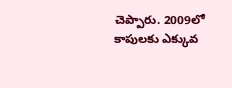చెప్పారు. 2009లో కాపులకు ఎక్కువ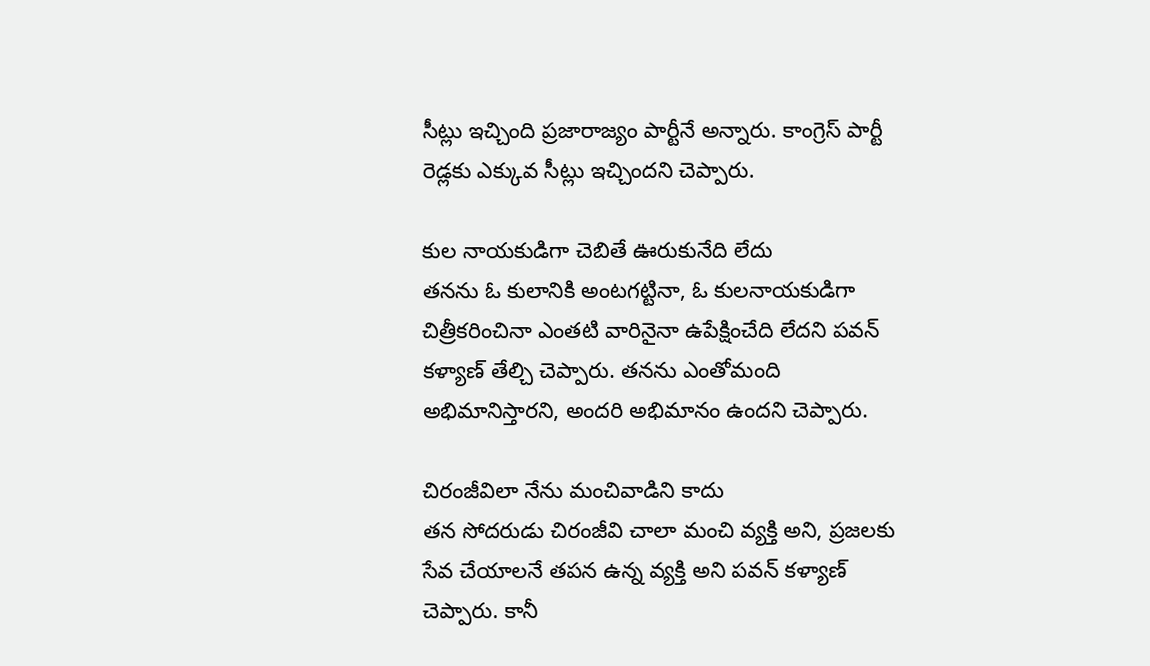సీట్లు ఇచ్చింది ప్రజారాజ్యం పార్టీనే అన్నారు. కాంగ్రెస్ పార్టీ రెడ్లకు ఎక్కువ సీట్లు ఇచ్చిందని చెప్పారు.

కుల నాయకుడిగా చెబితే ఊరుకునేది లేదు
తనను ఓ కులానికి అంటగట్టినా, ఓ కులనాయకుడిగా చిత్రీకరించినా ఎంతటి వారినైనా ఉపేక్షించేది లేదని పవన్ కళ్యాణ్ తేల్చి చెప్పారు. తనను ఎంతోమంది అభిమానిస్తారని, అందరి అభిమానం ఉందని చెప్పారు.

చిరంజీవిలా నేను మంచివాడిని కాదు
తన సోదరుడు చిరంజీవి చాలా మంచి వ్యక్తి అని, ప్రజలకు సేవ చేయాలనే తపన ఉన్న వ్యక్తి అని పవన్ కళ్యాణ్ చెప్పారు. కానీ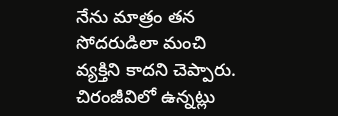నేను మాత్రం తన సోదరుడిలా మంచి వ్యక్తిని కాదని చెప్పారు. చిరంజీవిలో ఉన్నట్లు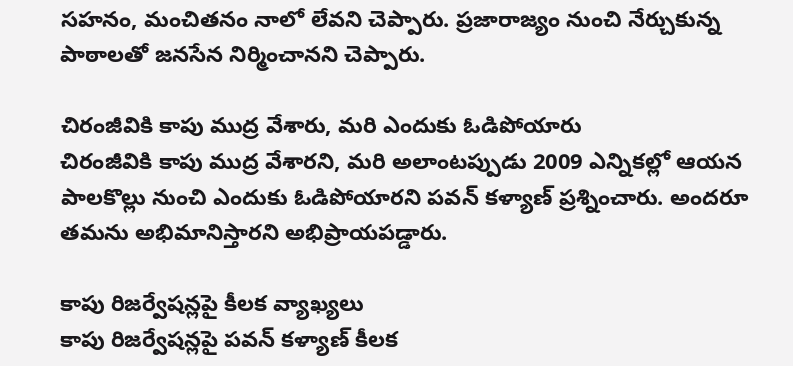సహనం, మంచితనం నాలో లేవని చెప్పారు. ప్రజారాజ్యం నుంచి నేర్చుకున్న పాఠాలతో జనసేన నిర్మించానని చెప్పారు.

చిరంజీవికి కాపు ముద్ర వేశారు, మరి ఎందుకు ఓడిపోయారు
చిరంజీవికి కాపు ముద్ర వేశారని, మరి అలాంటప్పుడు 2009 ఎన్నికల్లో ఆయన పాలకొల్లు నుంచి ఎందుకు ఓడిపోయారని పవన్ కళ్యాణ్ ప్రశ్నించారు. అందరూ తమను అభిమానిస్తారని అభిప్రాయపడ్డారు.

కాపు రిజర్వేషన్లపై కీలక వ్యాఖ్యలు
కాపు రిజర్వేషన్లపై పవన్ కళ్యాణ్ కీలక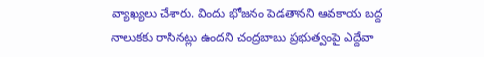వ్యాఖ్యలు చేశారు. విందు భోజనం పెడతానని ఆవకాయ బద్ద నాలుకకు రాసినట్లు ఉందని చంద్రబాబు ప్రభుత్వంపై ఎద్దేవా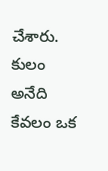చేశారు. కులం అనేది కేవలం ఒక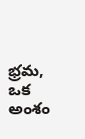భ్రమ, ఒక అంశం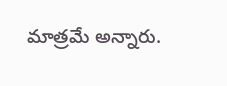మాత్రమే అన్నారు.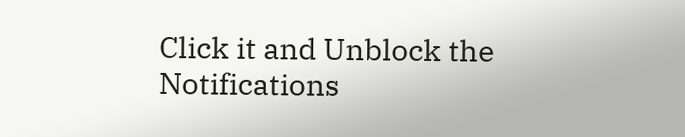Click it and Unblock the Notifications